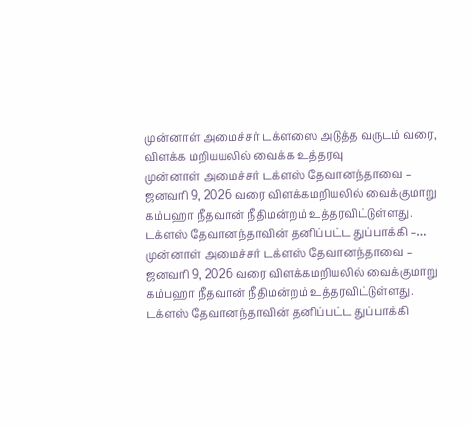முன்னாள் அமைச்சர் டக்ளஸை அடுத்த வருடம் வரை, விளக்க மறியயலில் வைக்க உத்தரவு
முன்னாள் அமைச்சர் டக்ளஸ் தேவானந்தாவை – ஜனவரி 9, 2026 வரை விளக்கமறியலில் வைக்குமாறு கம்பஹா நீதவான் நீதிமன்றம் உத்தரவிட்டுள்ளது. டக்ளஸ் தேவானந்தாவின் தனிப்பட்ட துப்பாக்கி –…
முன்னாள் அமைச்சர் டக்ளஸ் தேவானந்தாவை – ஜனவரி 9, 2026 வரை விளக்கமறியலில் வைக்குமாறு கம்பஹா நீதவான் நீதிமன்றம் உத்தரவிட்டுள்ளது. டக்ளஸ் தேவானந்தாவின் தனிப்பட்ட துப்பாக்கி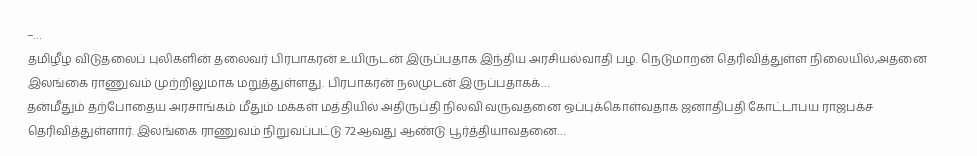–…
தமிழீழ விடுதலைப் புலிகளின் தலைவர் பிரபாகரன் உயிருடன் இருப்பதாக இந்திய அரசியல்வாதி பழ. நெடுமாறன் தெரிவித்துள்ள நிலையில்,அதனை இலங்கை ராணுவம் முற்றிலுமாக மறுத்துள்ளது. பிரபாகரன் நலமுடன் இருப்பதாகக்…
தன்மீதும் தற்போதைய அரசாங்கம் மீதும் மக்கள் மத்தியில் அதிருப்தி நிலவி வருவதனை ஒப்புக்கொள்வதாக ஜனாதிபதி கோட்டாபய ராஜபக்ச தெரிவித்துள்ளார். இலங்கை ராணுவம் நிறுவப்பட்டு 72ஆவது ஆண்டு பூர்த்தியாவதனை…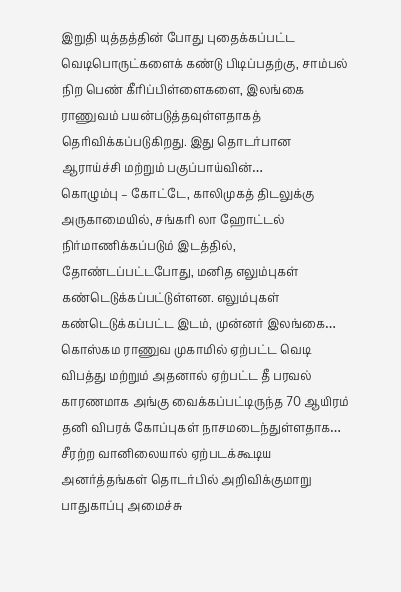இறுதி யுத்தத்தின் போது புதைக்கப்பட்ட வெடிபொருட்களைக் கண்டு பிடிப்பதற்கு, சாம்பல் நிற பெண் கீரிப்பிள்ளைகளை, இலங்கை ராணுவம் பயன்படுத்தவுள்ளதாகத் தெரிவிக்கப்படுகிறது. இது தொடர்பான ஆராய்ச்சி மற்றும் பகுப்பாய்வின்…
கொழும்பு – கோட்டே, காலிமுகத் திடலுக்கு அருகாமையில், சங்கரி லா ஹோட்டல் நிர்மாணிக்கப்படும் இடத்தில், தோண்டப்பட்டபோது, மனித எலும்புகள் கண்டெடுக்கப்பட்டுள்ளன. எலும்புகள் கண்டெடுக்கப்பட்ட இடம், முன்னர் இலங்கை…
கொஸ்கம ராணுவ முகாமில் ஏற்பட்ட வெடி விபத்து மற்றும் அதனால் ஏற்பட்ட தீ பரவல் காரணமாக அங்கு வைக்கப்பட்டிருந்த 70 ஆயிரம் தனி விபரக் கோப்புகள் நாசமடைந்துள்ளதாக…
சீரற்ற வானிலையால் ஏற்படக்கூடிய அனர்த்தங்கள் தொடர்பில் அறிவிக்குமாறு பாதுகாப்பு அமைச்சு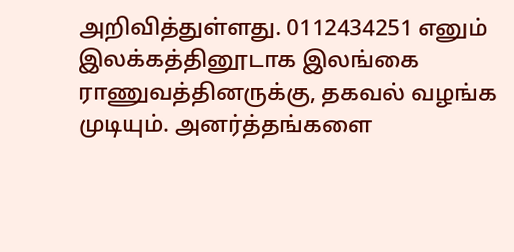அறிவித்துள்ளது. 0112434251 எனும் இலக்கத்தினூடாக இலங்கை ராணுவத்தினருக்கு, தகவல் வழங்க முடியும். அனர்த்தங்களை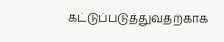கட்டுப்படுத்துவதற்காக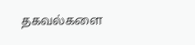தகவல்களை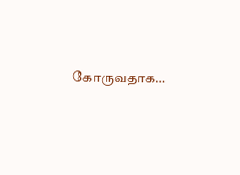கோருவதாக…